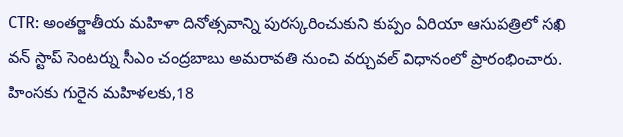CTR: అంతర్జాతీయ మహిళా దినోత్సవాన్ని పురస్కరించుకుని కుప్పం ఏరియా ఆసుపత్రిలో సఖి వన్ స్టాప్ సెంటర్ను సీఎం చంద్రబాబు అమరావతి నుంచి వర్చువల్ విధానంలో ప్రారంభించారు. హింసకు గురైన మహిళలకు,18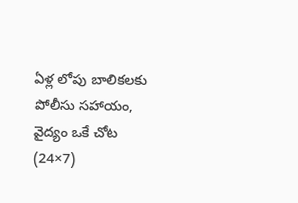ఏళ్ల లోపు బాలికలకు పోలీసు సహాయం, వైద్యం ఒకే చోట (24×7)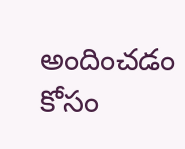అందించడం కోసం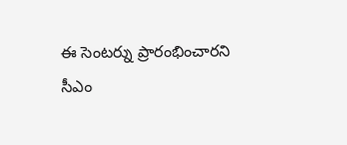ఈ సెంటర్ను ప్రారంభించారని సీఎం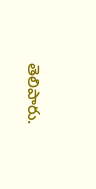తెలిపారు.